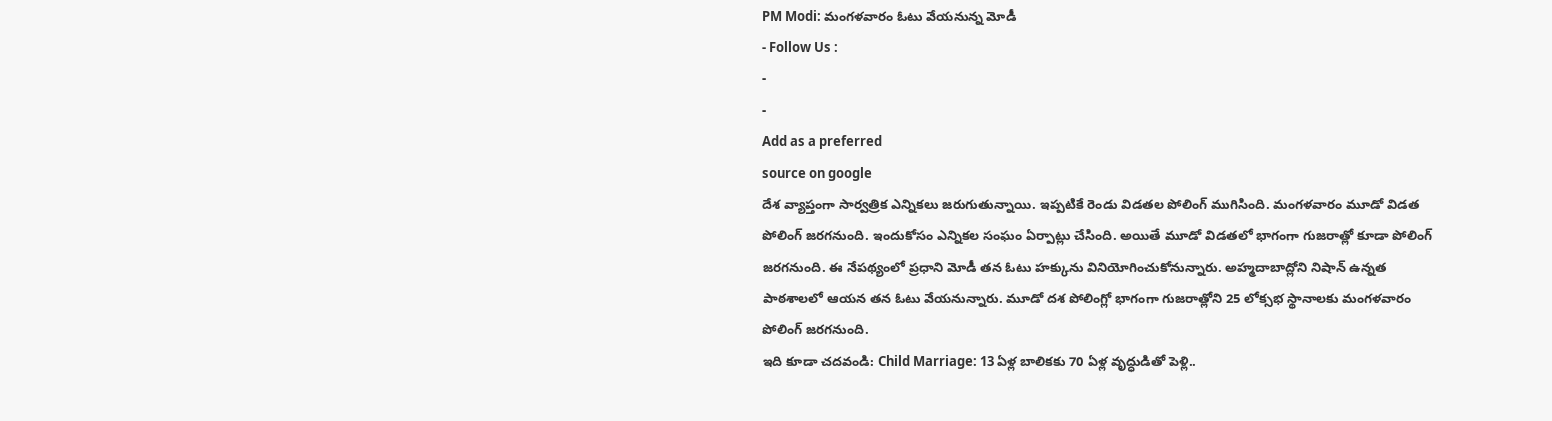PM Modi: మంగళవారం ఓటు వేయనున్న మోడీ
- Follow Us :
-
-
Add as a preferred
source on google
దేశ వ్యాప్తంగా సార్వత్రిక ఎన్నికలు జరుగుతున్నాయి. ఇప్పటికే రెండు విడతల పోలింగ్ ముగిసింది. మంగళవారం మూడో విడత పోలింగ్ జరగనుంది. ఇందుకోసం ఎన్నికల సంఘం ఏర్పాట్లు చేసింది. అయితే మూడో విడతలో భాగంగా గుజరాత్లో కూడా పోలింగ్ జరగనుంది. ఈ నేపథ్యంలో ప్రధాని మోడీ తన ఓటు హక్కును వినియోగించుకోనున్నారు. అహ్మదాబాద్లోని నిషాన్ ఉన్నత పాఠశాలలో ఆయన తన ఓటు వేయనున్నారు. మూడో దశ పోలింగ్లో భాగంగా గుజరాత్లోని 25 లోక్సభ స్థానాలకు మంగళవారం పోలింగ్ జరగనుంది.
ఇది కూడా చదవండి: Child Marriage: 13 ఏళ్ల బాలికకు 70 ఏళ్ల వృద్ధుడితో పెళ్లి..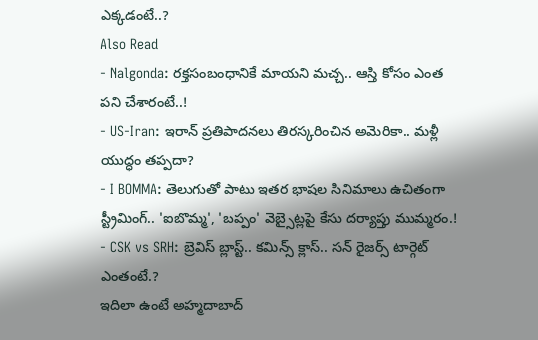ఎక్కడంటే..?
Also Read
- Nalgonda: రక్తసంబంధానికే మాయని మచ్చ.. ఆస్తి కోసం ఎంత పని చేశారంటే..!
- US-Iran: ఇరాన్ ప్రతిపాదనలు తిరస్కరించిన అమెరికా.. మళ్లీ యుద్ధం తప్పదా?
- I BOMMA: తెలుగుతో పాటు ఇతర భాషల సినిమాలు ఉచితంగా స్ట్రీమింగ్.. 'ఐబొమ్మ', 'బప్పం' వెబ్సైట్లపై కేసు దర్యాప్తు ముమ్మరం.!
- CSK vs SRH: బ్రెవిస్ బ్లాస్ట్.. కమిన్స్ క్లాస్.. సన్ రైజర్స్ టార్గెట్ ఎంతంటే.?
ఇదిలా ఉంటే అహ్మదాబాద్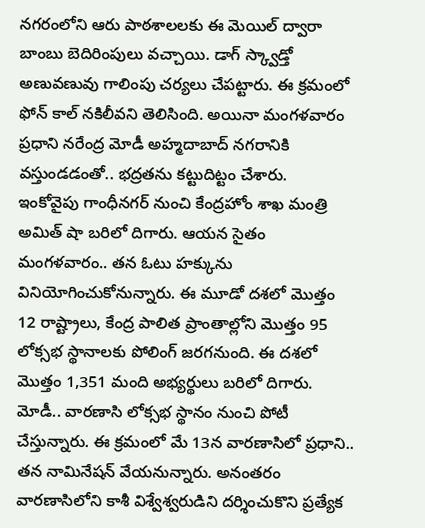నగరంలోని ఆరు పాఠశాలలకు ఈ మెయిల్ ద్వారా బాంబు బెదిరింపులు వచ్చాయి. డాగ్ స్క్వాడ్తో అణువణువు గాలింపు చర్యలు చేపట్టారు. ఈ క్రమంలో ఫోన్ కాల్ నకిలీవని తెలిసింది. అయినా మంగళవారం ప్రధాని నరేంద్ర మోడీ అహ్మదాబాద్ నగరానికి వస్తుండడంతో.. భద్రతను కట్టుదిట్టం చేశారు.
ఇంకోవైపు గాంధీనగర్ నుంచి కేంద్రహోం శాఖ మంత్రి అమిత్ షా బరిలో దిగారు. ఆయన సైతం మంగళవారం.. తన ఓటు హక్కును వినియోగించుకోనున్నారు. ఈ మూడో దశలో మొత్తం 12 రాష్ట్రాలు, కేంద్ర పాలిత ప్రాంతాల్లోని మొత్తం 95 లోక్సభ స్థానాలకు పోలింగ్ జరగనుంది. ఈ దశలో మొత్తం 1,351 మంది అభ్యర్థులు బరిలో దిగారు. మోడీ.. వారణాసి లోక్సభ స్థానం నుంచి పోటీ చేస్తున్నారు. ఈ క్రమంలో మే 13న వారణాసిలో ప్రధాని.. తన నామినేషన్ వేయనున్నారు. అనంతరం వారణాసిలోని కాశీ విశ్వేశ్వరుడిని దర్శించుకొని ప్రత్యేక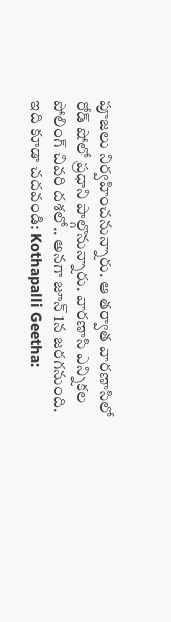పూజలు నిర్వహించనున్నారు. ఆ తర్వాత వారణాసిలో రోడ్ షోలో ప్రధాని పాల్గొనున్నారు. వారణాసి ఎన్నికల పోలింగ్ చివరి దశలో.. అనగా జూన్ 1న జరగనుంది.
ఇది కూడా చదవండి: Kothapalli Geetha: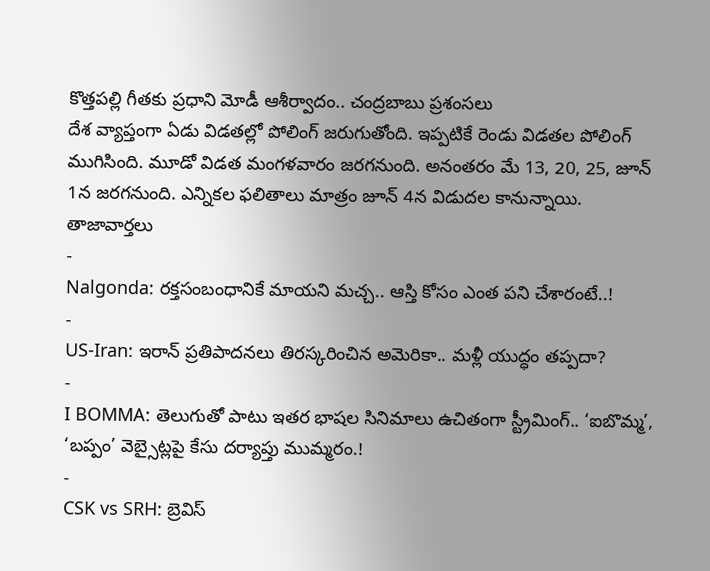కొత్తపల్లి గీతకు ప్రధాని మోడీ ఆశీర్వాదం.. చంద్రబాబు ప్రశంసలు
దేశ వ్యాప్తంగా ఏడు విడతల్లో పోలింగ్ జరుగుతోంది. ఇప్పటికే రెండు విడతల పోలింగ్ ముగిసింది. మూడో విడత మంగళవారం జరగనుంది. అనంతరం మే 13, 20, 25, జూన్ 1న జరగనుంది. ఎన్నికల ఫలితాలు మాత్రం జూన్ 4న విడుదల కానున్నాయి.
తాజావార్తలు
-
Nalgonda: రక్తసంబంధానికే మాయని మచ్చ.. ఆస్తి కోసం ఎంత పని చేశారంటే..!
-
US-Iran: ఇరాన్ ప్రతిపాదనలు తిరస్కరించిన అమెరికా.. మళ్లీ యుద్ధం తప్పదా?
-
I BOMMA: తెలుగుతో పాటు ఇతర భాషల సినిమాలు ఉచితంగా స్ట్రీమింగ్.. ‘ఐబొమ్మ’, ‘బప్పం’ వెబ్సైట్లపై కేసు దర్యాప్తు ముమ్మరం.!
-
CSK vs SRH: బ్రెవిస్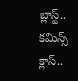బ్లాస్ట్.. కమిన్స్ క్లాస్..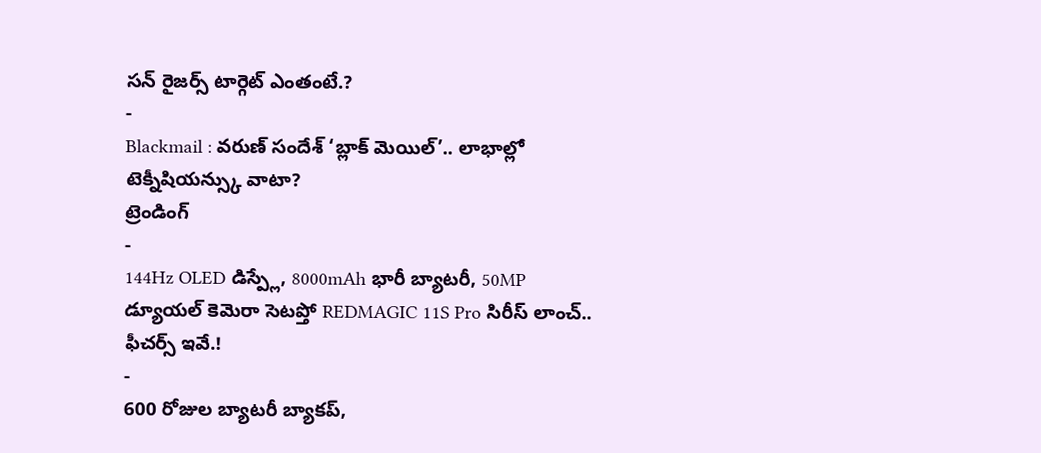సన్ రైజర్స్ టార్గెట్ ఎంతంటే.?
-
Blackmail : వరుణ్ సందేశ్ ‘బ్లాక్ మెయిల్’.. లాభాల్లో టెక్నీషియన్స్కు వాటా?
ట్రెండింగ్
-
144Hz OLED డిస్ప్లే, 8000mAh భారీ బ్యాటరీ, 50MP డ్యూయల్ కెమెరా సెటప్తో REDMAGIC 11S Pro సిరీస్ లాంచ్.. ఫీచర్స్ ఇవే.!
-
600 రోజుల బ్యాటరీ బ్యాకప్,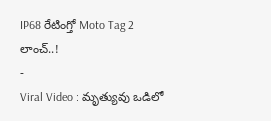IP68 రేటింగ్తో Moto Tag 2 లాంచ్..!
-
Viral Video : మృత్యువు ఒడిలో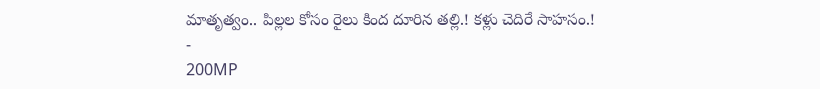మాతృత్వం.. పిల్లల కోసం రైలు కింద దూరిన తల్లి.! కళ్లు చెదిరే సాహసం.!
-
200MP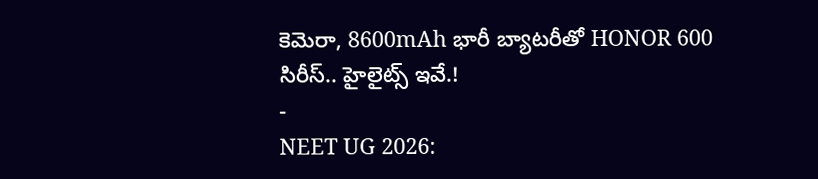కెమెరా, 8600mAh భారీ బ్యాటరీతో HONOR 600 సిరీస్.. హైలైట్స్ ఇవే.!
-
NEET UG 2026: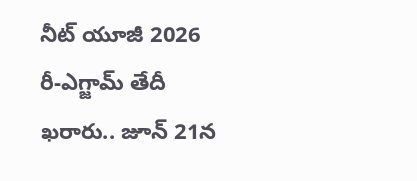నీట్ యూజీ 2026 రీ-ఎగ్జామ్ తేదీ ఖరారు.. జూన్ 21న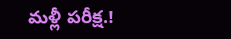మళ్లీ పరీక్ష.!